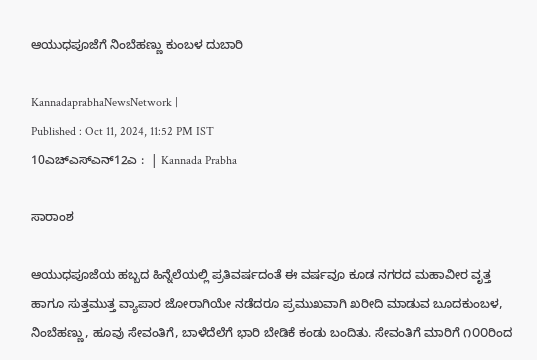ಆಯುಧಪೂಜೆಗೆ ನಿಂಬೆಹಣ್ಣು ಕುಂಬಳ ದುಬಾರಿ

KannadaprabhaNewsNetwork |
Published : Oct 11, 2024, 11:52 PM IST
10ಎಚ್ಎಸ್ಎನ್12ಎ :  | Kannada Prabha

ಸಾರಾಂಶ

ಆಯುಧಪೂಜೆಯ ಹಬ್ಬದ ಹಿನ್ನೆಲೆಯಲ್ಲಿ ಪ್ರತಿವರ್ಷದಂತೆ ಈ ವರ್ಷವೂ ಕೂಡ ನಗರದ ಮಹಾವೀರ ವೃತ್ತ ಹಾಗೂ ಸುತ್ತಮುತ್ತ ವ್ಯಾಪಾರ ಜೋರಾಗಿಯೇ ನಡೆದರೂ ಪ್ರಮುಖವಾಗಿ ಖರೀದಿ ಮಾಡುವ ಬೂದಕುಂಬಳ, ನಿಂಬೆಹಣ್ಣು, ಹೂವು ಸೇವಂತಿಗೆ, ಬಾಳೆದೆಲೆಗೆ ಭಾರಿ ಬೇಡಿಕೆ ಕಂಡು ಬಂದಿತು. ಸೇವಂತಿಗೆ ಮಾರಿಗೆ ೧೦೦ರಿಂದ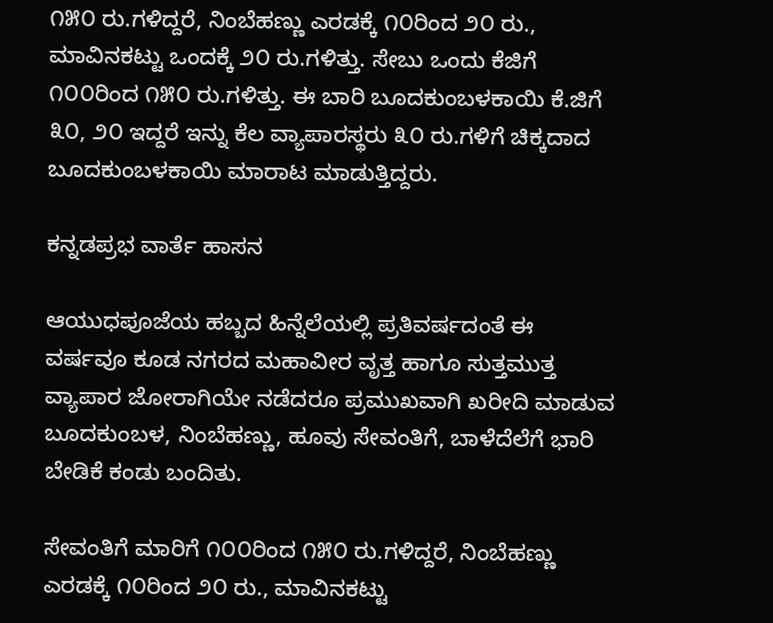೧೫೦ ರು.ಗಳಿದ್ದರೆ, ನಿಂಬೆಹಣ್ಣು ಎರಡಕ್ಕೆ ೧೦ರಿಂದ ೨೦ ರು., ಮಾವಿನಕಟ್ಟು ಒಂದಕ್ಕೆ ೨೦ ರು.ಗಳಿತ್ತು. ಸೇಬು ಒಂದು ಕೆಜಿಗೆ ೧೦೦ರಿಂದ ೧೫೦ ರು.ಗಳಿತ್ತು. ಈ ಬಾರಿ ಬೂದಕುಂಬಳಕಾಯಿ ಕೆ.ಜಿಗೆ ೩೦, ೨೦ ಇದ್ದರೆ ಇನ್ನು ಕೆಲ ವ್ಯಾಪಾರಸ್ಥರು ೩೦ ರು.ಗಳಿಗೆ ಚಿಕ್ಕದಾದ ಬೂದಕುಂಬಳಕಾಯಿ ಮಾರಾಟ ಮಾಡುತ್ತಿದ್ದರು.

ಕನ್ನಡಪ್ರಭ ವಾರ್ತೆ ಹಾಸನ

ಆಯುಧಪೂಜೆಯ ಹಬ್ಬದ ಹಿನ್ನೆಲೆಯಲ್ಲಿ ಪ್ರತಿವರ್ಷದಂತೆ ಈ ವರ್ಷವೂ ಕೂಡ ನಗರದ ಮಹಾವೀರ ವೃತ್ತ ಹಾಗೂ ಸುತ್ತಮುತ್ತ ವ್ಯಾಪಾರ ಜೋರಾಗಿಯೇ ನಡೆದರೂ ಪ್ರಮುಖವಾಗಿ ಖರೀದಿ ಮಾಡುವ ಬೂದಕುಂಬಳ, ನಿಂಬೆಹಣ್ಣು, ಹೂವು ಸೇವಂತಿಗೆ, ಬಾಳೆದೆಲೆಗೆ ಭಾರಿ ಬೇಡಿಕೆ ಕಂಡು ಬಂದಿತು.

ಸೇವಂತಿಗೆ ಮಾರಿಗೆ ೧೦೦ರಿಂದ ೧೫೦ ರು.ಗಳಿದ್ದರೆ, ನಿಂಬೆಹಣ್ಣು ಎರಡಕ್ಕೆ ೧೦ರಿಂದ ೨೦ ರು., ಮಾವಿನಕಟ್ಟು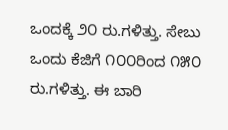ಒಂದಕ್ಕೆ ೨೦ ರು.ಗಳಿತ್ತು. ಸೇಬು ಒಂದು ಕೆಜಿಗೆ ೧೦೦ರಿಂದ ೧೫೦ ರು.ಗಳಿತ್ತು. ಈ ಬಾರಿ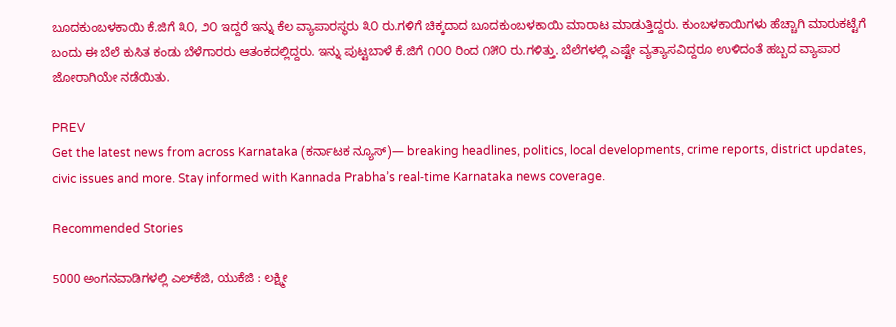ಬೂದಕುಂಬಳಕಾಯಿ ಕೆ.ಜಿಗೆ ೩೦, ೨೦ ಇದ್ದರೆ ಇನ್ನು ಕೆಲ ವ್ಯಾಪಾರಸ್ಥರು ೩೦ ರು.ಗಳಿಗೆ ಚಿಕ್ಕದಾದ ಬೂದಕುಂಬಳಕಾಯಿ ಮಾರಾಟ ಮಾಡುತ್ತಿದ್ದರು. ಕುಂಬಳಕಾಯಿಗಳು ಹೆಚ್ಚಾಗಿ ಮಾರುಕಟ್ಟೆಗೆ ಬಂದು ಈ ಬೆಲೆ ಕುಸಿತ ಕಂಡು ಬೆಳೆಗಾರರು ಆತಂಕದಲ್ಲಿದ್ದರು. ಇನ್ನು ಪುಟ್ಟಬಾಳೆ ಕೆ.ಜಿಗೆ ೧೦೦ ರಿಂದ ೧೫೦ ರು.ಗಳಿತ್ತು. ಬೆಲೆಗಳಲ್ಲಿ ಎಷ್ಟೇ ವ್ಯತ್ಯಾಸವಿದ್ದರೂ ಉಳಿದಂತೆ ಹಬ್ಬದ ವ್ಯಾಪಾರ ಜೋರಾಗಿಯೇ ನಡೆಯಿತು.

PREV
Get the latest news from across Karnataka (ಕರ್ನಾಟಕ ನ್ಯೂಸ್)— breaking headlines, politics, local developments, crime reports, district updates, civic issues and more. Stay informed with Kannada Prabha’s real‑time Karnataka news coverage.

Recommended Stories

5000 ಅಂಗನವಾಡಿಗಳಲ್ಲಿ ಎಲ್‌ಕೆಜಿ, ಯುಕೆಜಿ : ಲಕ್ಷ್ಮೀ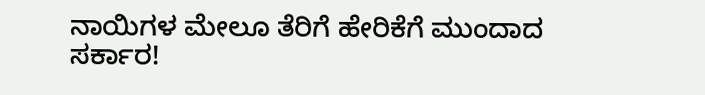ನಾಯಿಗಳ ಮೇಲೂ ತೆರಿಗೆ ಹೇರಿಕೆಗೆ ಮುಂದಾದ ಸರ್ಕಾರ!